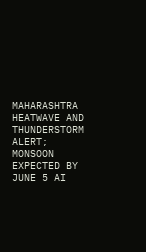MAHARASHTRA HEATWAVE AND THUNDERSTORM ALERT; MONSOON EXPECTED BY JUNE 5 AI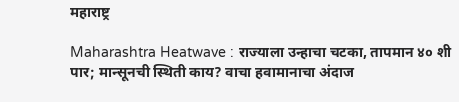महाराष्ट्र

Maharashtra Heatwave : राज्याला उन्हाचा चटका, तापमान ४० शी पार; मान्सूनची स्थिती काय? वाचा हवामानाचा अंदाज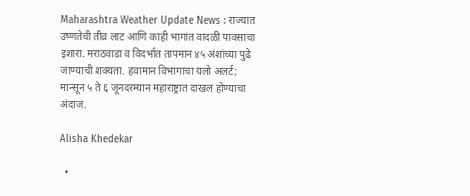Maharashtra Weather Update News : राज्यात उष्णतेची तीव्र लाट आणि काही भागांत वादळी पावसाचा इशारा. मराठवाडा व विदर्भात तापमान ४५ अंशांच्या पुढे जाण्याची शक्यता. हवामान विभागाचा यलो अलर्ट; मान्सून ५ ते ६ जूनदरम्यान महाराष्ट्रात दाखल होण्याचा अंदाज.

Alisha Khedekar

  •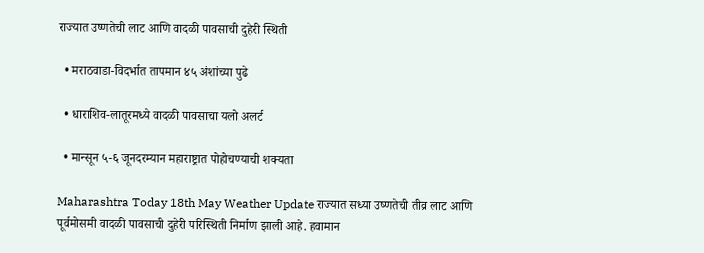राज्यात उष्णतेची लाट आणि वादळी पावसाची दुहेरी स्थिती

  • मराठवाडा-विदर्भात तापमान ४५ अंशांच्या पुढे

  • धाराशिव-लातूरमध्ये वादळी पावसाचा यलो अलर्ट

  • मान्सून ५-६ जूनदरम्यान महाराष्ट्रात पोहोचण्याची शक्यता

Maharashtra Today 18th May Weather Update राज्यात सध्या उष्णतेची तीव्र लाट आणि पूर्वमोसमी वादळी पावसाची दुहेरी परिस्थिती निर्माण झाली आहे. हवामान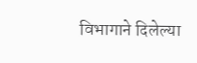विभागाने दिलेल्या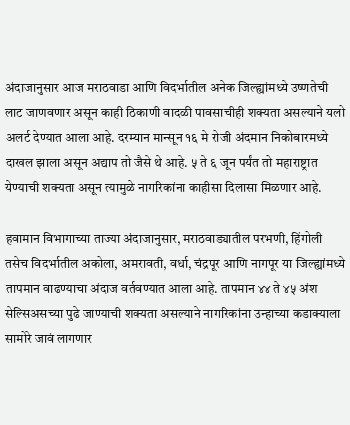अंदाजानुसार आज मराठवाडा आणि विदर्भातील अनेक जिल्ह्यांमध्ये उष्णतेची लाट जाणवणार असून काही ठिकाणी वादळी पावसाचीही शक्यता असल्याने यलो अलर्ट देण्यात आला आहे. दरम्यान मान्सून १६ मे रोजी अंदमान निकोबारमध्ये दाखल झाला असून अद्याप तो जैसे थे आहे. ५ ते ६ जून पर्यंत तो महाराष्ट्रात येण्याची शक्यता असून त्यामुळे नागरिकांना काहीसा दिलासा मिळणार आहे.

हवामान विभागाच्या ताज्या अंदाजानुसार, मराठवाड्यातील परभणी, हिंगोली तसेच विदर्भातील अकोला, अमरावती, वर्धा, चंद्रपूर आणि नागपूर या जिल्ह्यांमध्ये तापमान वाढण्याचा अंदाज वर्तवण्यात आला आहे. तापमान ४४ ते ४५ अंश सेल्सिअसच्या पुढे जाण्याची शक्यता असल्याने नागरिकांना उन्हाच्या कडाक्याला सामोरे जावं लागणार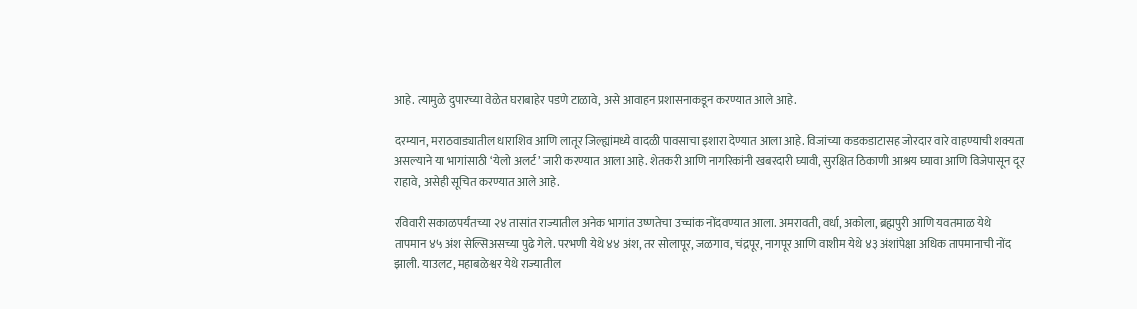आहे. त्यामुळे दुपारच्या वेळेत घराबाहेर पडणे टाळावे, असे आवाहन प्रशासनाकडून करण्यात आले आहे.

दरम्यान, मराठवाड्यातील धाराशिव आणि लातूर जिल्ह्यांमध्ये वादळी पावसाचा इशारा देण्यात आला आहे. विजांच्या कडकडाटासह जोरदार वारे वाहण्याची शक्यता असल्याने या भागांसाठी ‘येलो अलर्ट’ जारी करण्यात आला आहे. शेतकरी आणि नागरिकांनी खबरदारी घ्यावी, सुरक्षित ठिकाणी आश्रय घ्यावा आणि विजेपासून दूर राहावे, असेही सूचित करण्यात आले आहे.

रविवारी सकाळपर्यंतच्या २४ तासांत राज्यातील अनेक भागांत उष्णतेचा उच्चांक नोंदवण्यात आला. अमरावती, वर्धा, अकोला, ब्रह्मपुरी आणि यवतमाळ येथे तापमान ४५ अंश सेल्सिअसच्या पुढे गेले. परभणी येथे ४४ अंश, तर सोलापूर, जळगाव, चंद्रपूर, नागपूर आणि वाशीम येथे ४३ अंशांपेक्षा अधिक तापमानाची नोंद झाली. याउलट, महाबळेश्वर येथे राज्यातील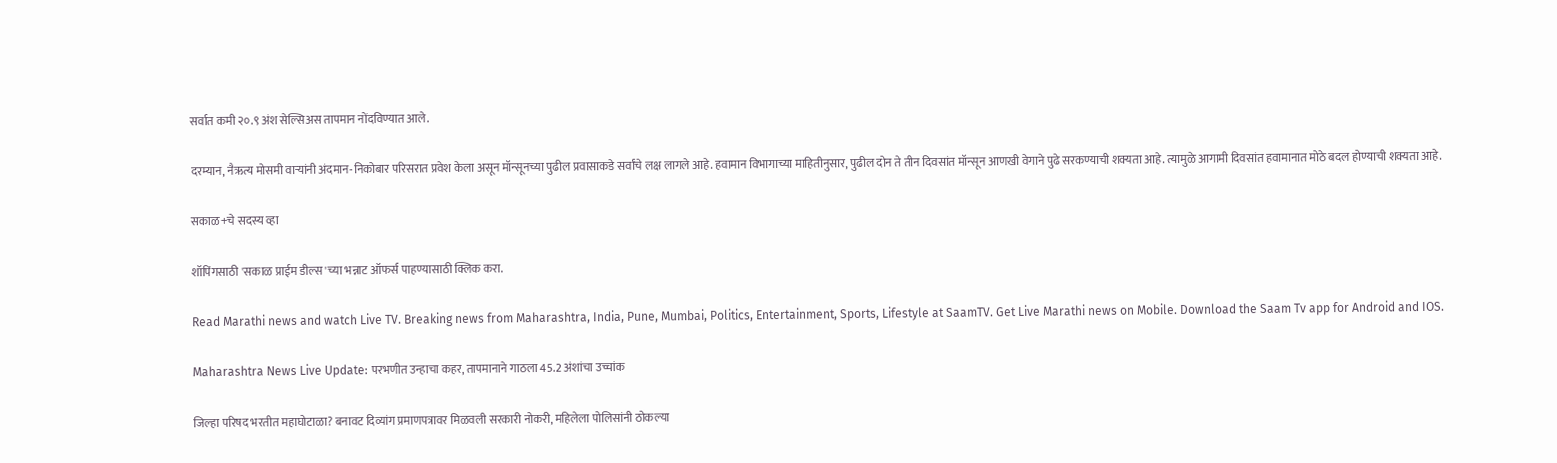सर्वात कमी २०.९ अंश सेल्सिअस तापमान नोंदविण्यात आले.

दरम्यान, नैऋत्य मोसमी वाऱ्यांनी अंदमान-निकोबार परिसरात प्रवेश केला असून मॉन्सूनच्या पुढील प्रवासाकडे सर्वांचे लक्ष लागले आहे. हवामान विभागाच्या माहितीनुसार, पुढील दोन ते तीन दिवसांत मॉन्सून आणखी वेगाने पुढे सरकण्याची शक्यता आहे. त्यामुळे आगामी दिवसांत हवामानात मोठे बदल होण्याची शक्यता आहे.

सकाळ+चे सदस्य व्हा

शॉपिंगसाठी 'सकाळ प्राईम डील्स'च्या भन्नाट ऑफर्स पाहण्यासाठी क्लिक करा.

Read Marathi news and watch Live TV. Breaking news from Maharashtra, India, Pune, Mumbai, Politics, Entertainment, Sports, Lifestyle at SaamTV. Get Live Marathi news on Mobile. Download the Saam Tv app for Android and IOS.

Maharashtra News Live Update: परभणीत उन्हाचा कहर, तापमानाने गाठला 45.2 अंशांचा उच्चांक

जिल्हा परिषद भरतीत महाघोटाळा? बनावट दिव्यांग प्रमाणपत्रावर मिळवली सरकारी नोकरी, महिलेला पोलिसांनी ठोकल्या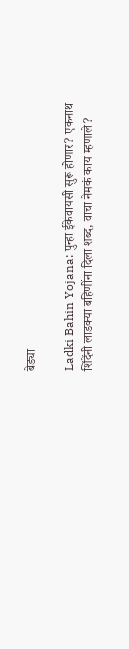बेड्या

Ladki Bahin Yojana: पुन्हा ईकेवायसी सुरू होणार? एकनाथ शिंदेंनी लाडक्या बहि‍णींना दिला शब्द, वाचा नेमकं काय म्हणाले?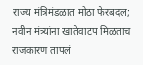राज्य मंत्रिमंडळात मोठा फेरबदल; नवीन मंत्र्यांना खातेवाटप मिळताच राजकारण तापलं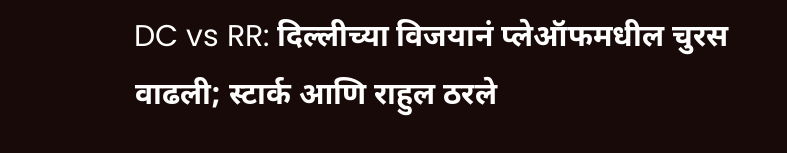DC vs RR: दिल्लीच्या विजयानं प्लेऑफमधील चुरस वाढली; स्टार्क आणि राहुल ठरले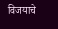विजयाचे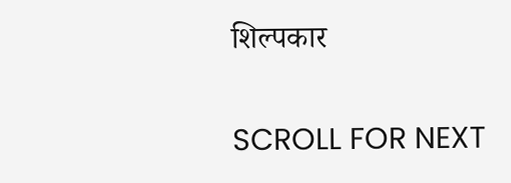शिल्पकार

SCROLL FOR NEXT